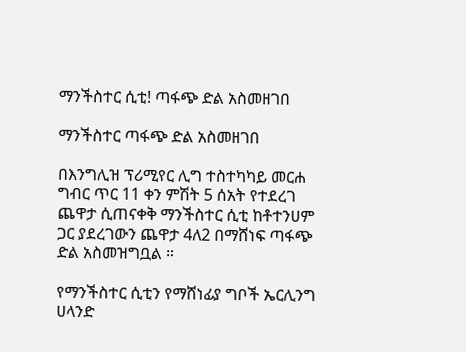ማንችስተር ሲቲ! ጣፋጭ ድል አስመዘገበ

ማንችስተር ጣፋጭ ድል አስመዘገበ

በእንግሊዝ ፕሪሚየር ሊግ ተስተካካይ መርሐ ግብር ጥር 11 ቀን ምሽት 5 ሰአት የተደረገ ጨዋታ ሲጠናቀቅ ማንችስተር ሲቲ ከቶተንሀም ጋር ያደረገውን ጨዋታ 4ለ2 በማሸነፍ ጣፋጭ ድል አስመዝግቧል ።

የማንችስተር ሲቲን የማሸነፊያ ግቦች ኤርሊንግ ሀላንድ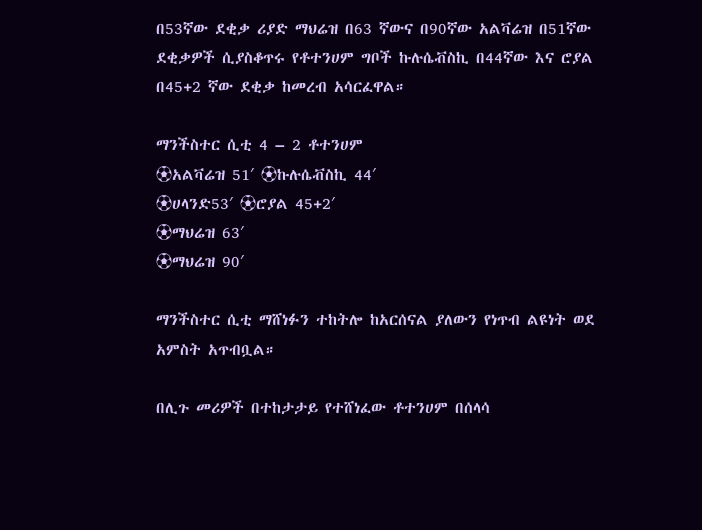በ53ኛው ደቂቃ ሪያድ ማህሬዝ በ63 ኛውና በ90ኛው አልቫሬዝ በ51ኛው ደቂቃዎች ሲያስቆጥሩ የቶተንሀም ግቦች ኩሉሴቭስኪ በ44ኛው እና ሮያል በ45+2 ኛው ደቂቃ ከመረብ አሳርፈዋል።

ማንችስተር ሲቲ 4 – 2 ቶተንሀም
⚽አልቫሬዝ 51′ ⚽ኩሉሴቭስኪ 44′
⚽ሀላንድ53′ ⚽ሮያል 45+2′
⚽ማህሬዝ 63′
⚽ማህሬዝ 90′

ማንችስተር ሲቲ ማሸነፉን ተከትሎ ከአርሰናል ያለውን የነጥብ ልዩነት ወደ አምስት አጥብቧል።

በሊጉ መሪዎች በተከታታይ የተሸነፈው ቶተንሀም በሰላሳ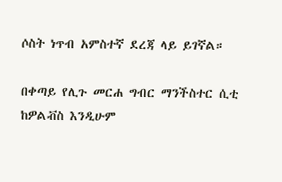ሶስት ነጥብ አምስተኛ ደረጃ ላይ ይገኛል።

በቀጣይ የሊጉ መርሐ ግብር ማንችስተር ሲቲ ከዎልቭስ እንዲሁም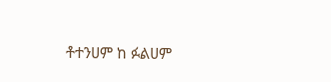ቶተንሀም ከ ፉልሀም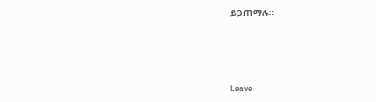ይጋጠማሉ።





Leave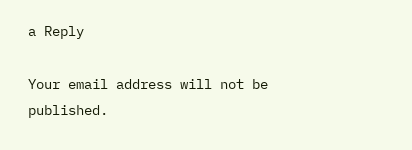a Reply

Your email address will not be published.